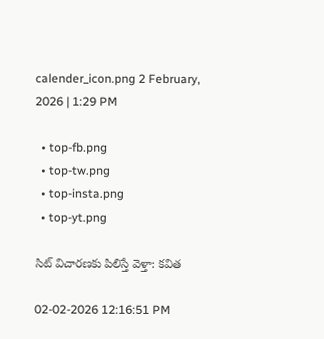calender_icon.png 2 February, 2026 | 1:29 PM

  • top-fb.png
  • top-tw.png
  • top-insta.png
  • top-yt.png

సిట్‌ విచారణకు పిలిస్తే వెళ్తా: కవిత

02-02-2026 12:16:51 PM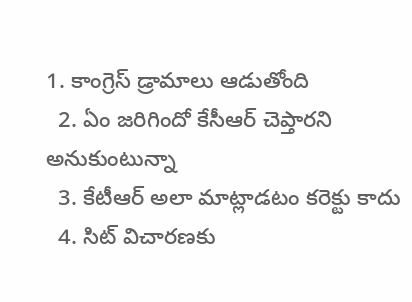1. కాంగ్రెస్ డ్రామాలు ఆడుతోంది
  2. ఏం జరిగిందో కేసీఆర్ చెప్తారని అనుకుంటున్నా
  3. కేటీఆర్ అలా మాట్లాడటం కరెక్టు కాదు
  4. సిట్ విచారణకు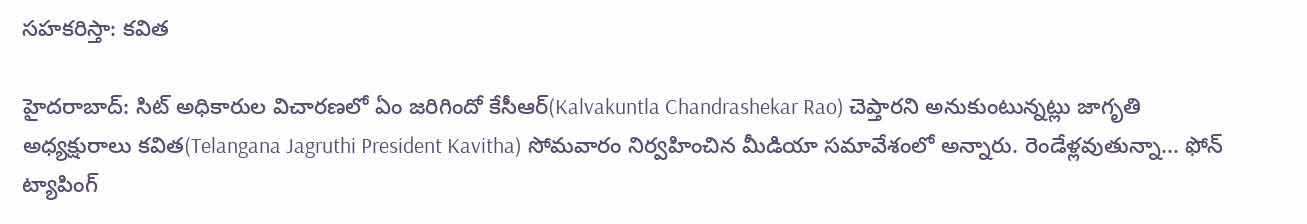సహకరిస్తా: కవిత

హైదరాబాద్: సిట్ అధికారుల విచారణలో ఏం జరిగిందో కేసీఆర్(Kalvakuntla Chandrashekar Rao) చెప్తారని అనుకుంటున్నట్లు జాగృతి అధ్యక్షురాలు కవిత(Telangana Jagruthi President Kavitha) సోమవారం నిర్వహించిన మీడియా సమావేశంలో అన్నారు. రెండేళ్లవుతున్నా... ఫోన్ ట్యాపింగ్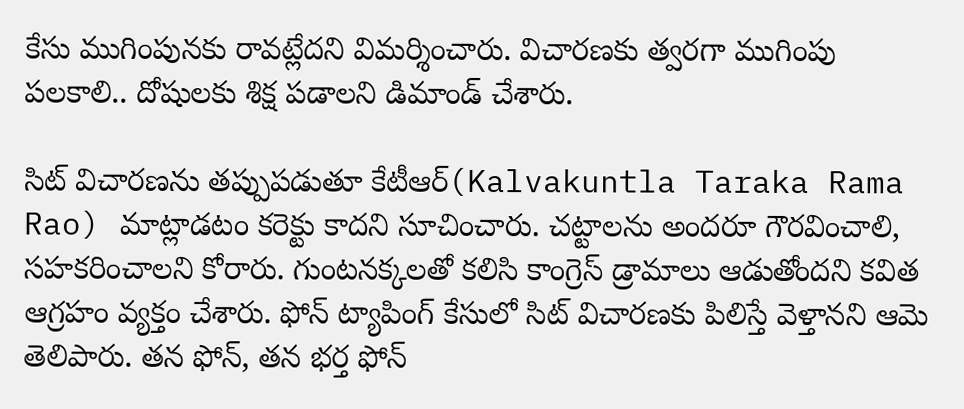కేసు ముగింపునకు రావట్లేదని విమర్శించారు. విచారణకు త్వరగా ముగింపు పలకాలి.. దోషులకు శిక్ష పడాలని డిమాండ్ చేశారు.

సిట్ విచారణను తప్పుపడుతూ కేటీఆర్(Kalvakuntla Taraka Rama Rao) మాట్లాడటం కరెక్టు కాదని సూచించారు. చట్టాలను అందరూ గౌరవించాలి, సహకరించాలని కోరారు. గుంటనక్కలతో కలిసి కాంగ్రెస్ డ్రామాలు ఆడుతోందని కవిత ఆగ్రహం వ్యక్తం చేశారు. ఫోన్ ట్యాపింగ్ కేసులో సిట్ విచారణకు పిలిస్తే వెళ్తానని ఆమె తెలిపారు. తన ఫోన్, తన భర్త ఫోన్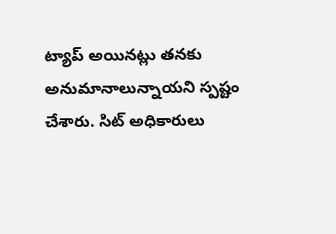ట్యాప్ అయినట్లు తనకు అనుమానాలున్నాయని స్పష్టం చేశారు. సిట్ అధికారులు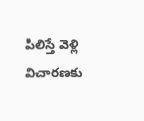పిలిస్తే వెళ్లి విచారణకు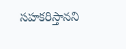సహకరిస్తానని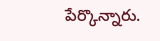పేర్కొన్నారు.